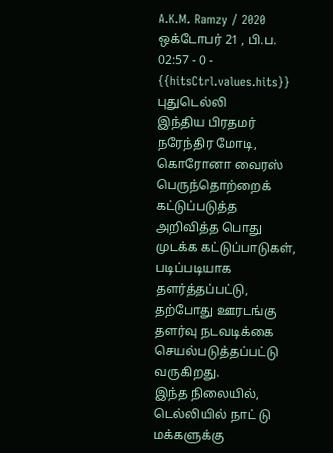A.K.M. Ramzy / 2020 ஒக்டோபர் 21 , பி.ப. 02:57 - 0 - {{hitsCtrl.values.hits}}
புதுடெல்லி
இந்திய பிரதமர் நரேந்திர மோடி, கொரோனா வைரஸ் பெருந்தொற்றைக் கட்டுப்படுத்த அறிவித்த பொது முடக்க கட்டுப்பாடுகள், படிப்படியாக தளர்த்தப்பட்டு, தற்போது ஊரடங்கு தளர்வு நடவடிக்கை செயல்படுத்தப்பட்டு வருகிறது.
இந்த நிலையில், டெல்லியில் நாட் டு மக்களுக்கு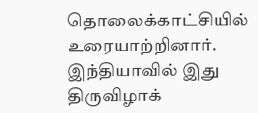தொலைக்காட்சியில் உரையாற்றினார்.
இந்தியாவில் இது திருவிழாக்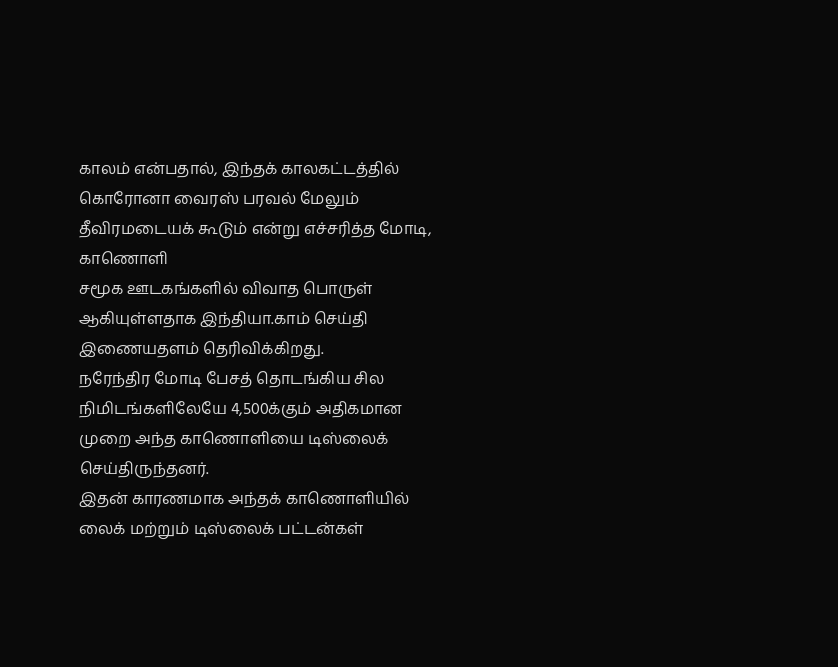காலம் என்பதால், இந்தக் காலகட்டத்தில் கொரோனா வைரஸ் பரவல் மேலும் தீவிரமடையக் கூடும் என்று எச்சரித்த மோடி, காணொளி
சமூக ஊடகங்களில் விவாத பொருள் ஆகியுள்ளதாக இந்தியா.காம் செய்தி இணையதளம் தெரிவிக்கிறது.
நரேந்திர மோடி பேசத் தொடங்கிய சில நிமிடங்களிலேயே 4,500க்கும் அதிகமான முறை அந்த காணொளியை டிஸ்லைக் செய்திருந்தனர்.
இதன் காரணமாக அந்தக் காணொளியில் லைக் மற்றும் டிஸ்லைக் பட்டன்கள்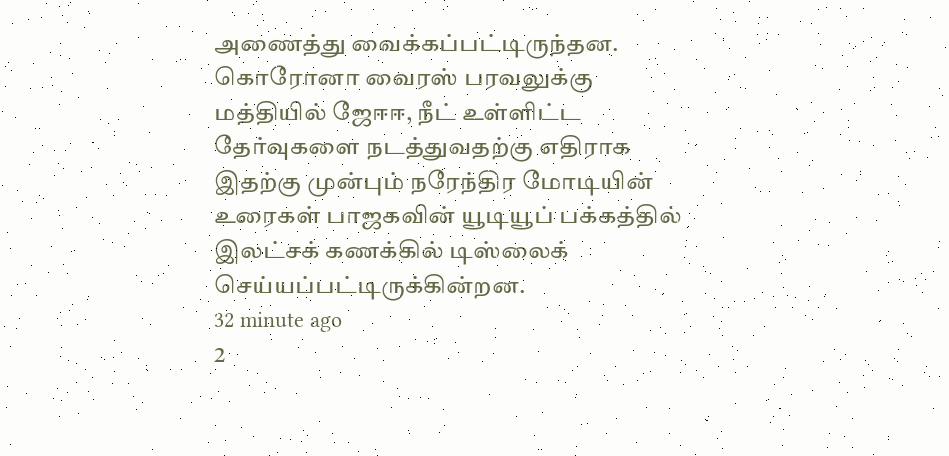அணைத்து வைக்கப்பட்டிருந்தன.
கொரோனா வைரஸ் பரவலுக்கு மத்தியில் ஜேஈஈ, நீட் உள்ளிட்ட தேர்வுகளை நடத்துவதற்கு எதிராக இதற்கு முன்பும் நரேந்திர மோடியின் உரைகள் பாஜகவின் யூடியூப் பக்கத்தில் இலட்சக் கணக்கில் டிஸ்லைக் செய்யப்பட்டிருக்கின்றன.
32 minute ago
2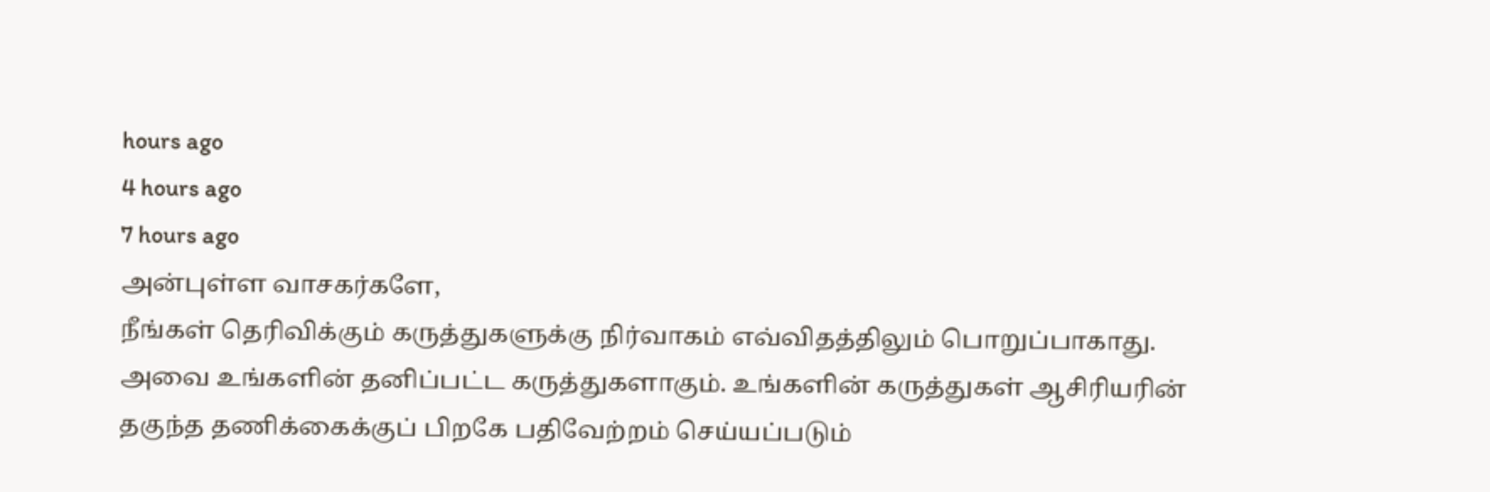hours ago
4 hours ago
7 hours ago
அன்புள்ள வாசகர்களே,
நீங்கள் தெரிவிக்கும் கருத்துகளுக்கு நிர்வாகம் எவ்விதத்திலும் பொறுப்பாகாது. அவை உங்களின் தனிப்பட்ட கருத்துகளாகும். உங்களின் கருத்துகள் ஆசிரியரின் தகுந்த தணிக்கைக்குப் பிறகே பதிவேற்றம் செய்யப்படும்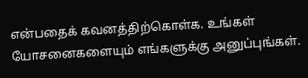என்பதைக் கவனத்திற்கொள்க. உங்கள் யோசனைகளையும் எங்களுக்கு அனுப்புங்கள்.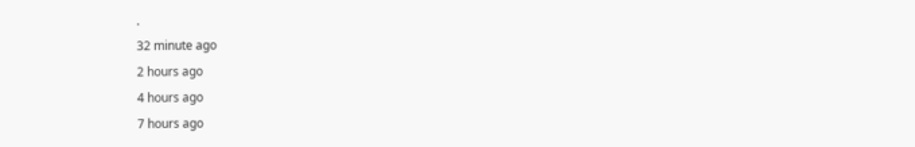.
32 minute ago
2 hours ago
4 hours ago
7 hours ago